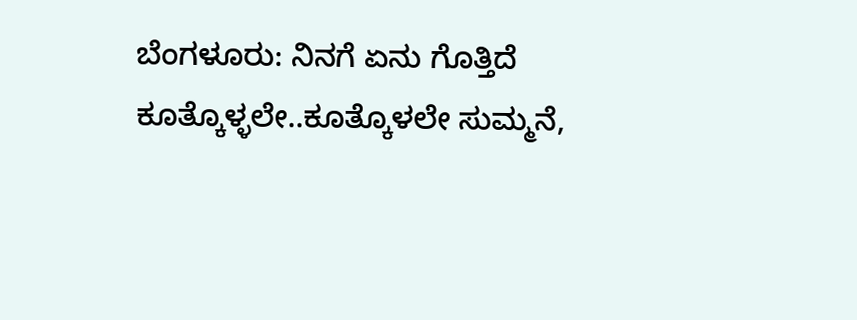ಬೆಂಗಳೂರು: ನಿನಗೆ ಏನು ಗೊತ್ತಿದೆ ಕೂತ್ಕೊಳ್ಳಲೇ..ಕೂತ್ಕೊಳಲೇ ಸುಮ್ಮನೆ,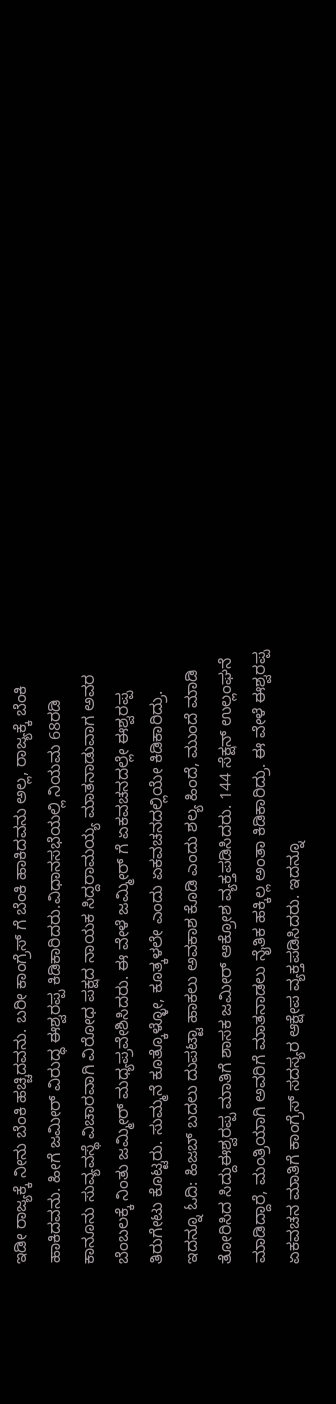ಇಡೀ ರಾಜ್ಯಕ್ಕೆ ನೀನು ಬೆಂಕಿ ಹಚ್ಚಿದವನು. ಬರೀ ಕಾಂಗ್ರೆಸ್ ಗೆ ಬೆಂಕಿ ಹಾಕಿದವನು ಅಲ್ಲ, ರಾಜ್ಯಕ್ಕೆ ಬೆಂಕಿ ಹಾಕಿದವನು. ಹೀಗೆ ಜಮೀರ್ ವಿರುದ್ಧ ಈಶ್ವರಪ್ಪ ಕಿಡಿಕಾರಿದರು.ವಿಧಾನಸಭೆಯಲ್ಲಿ ನಿಯಮ 68ರಡಿ ಕಾನೂನು ಸುವ್ಯವಸ್ಥೆ ವಿಚಾರವಾಗಿ ವಿರೋಧ ಪಕ್ಷದ ನಾಯಕ ಸಿದ್ದರಾಮಯ್ಯ ಮಾತನಾಡುವಾಗ ಅವರ ಬೆಂಬಲಕ್ಕೆ ನಿಂತು ಜಮ್ಮೀರ್ ಮಧ್ಯಪ್ರವೇಶಿಸಿದರು. ಈ ವೇಳೆ ಜಮ್ಮೀರ್ ಗೆ ಏಕವಚನದಲ್ಲೇ ಈಶ್ವರಪ್ಪ ತಿರುಗೇಟು ಕೊಟ್ಟರು. ಸುಮ್ಮನೆ ಕೂತ್ಕೊಳ್ಳೋ, ಕೂತ್ಕಳಲೇ ಎಂದು ಏಕವಚನದಲ್ಲಿಯೇ ಕಿಡಿಕಾರಿದ್ರು. ಇದನ್ನೂ ಓದಿ: ಹಿಜಬ್ ಬದಲು ದುಪಟ್ಟಾ ಹಾಕಲು ಅವಕಾಶ ಕೊಡಿ ಎಂದು ಶಲ್ಯ ಹಿಂದೆ, ಮುಂದೆ ಮಾಡಿ ತೋರಿಸಿದ ಸಿದ್ದುಈಶ್ವರಪ್ಪ ಮಾತಿಗೆ ಶಾಸಕ ಜಮೀರ್ ಆಕ್ರೋಶ ವ್ಯಕ್ತಪಡಿಸಿದರು. 144 ಸೆಕ್ಷನ್ ಉಲ್ಲಂಘನೆ ಮಾಡಿದ್ದಾರೆ, ಮಂತ್ರಿಯಾಗಿ ಅವರಿಗೆ ಮಾತನಾಡಲು ನೈತಿಕ ಹಕ್ಕಿಲ್ಲ ಅಂತಾ ಕಿಡಿಕಾರಿದ್ರು. ಈ ವೇಳೆ ಈಶ್ವರಪ್ಪ ಏಕವಚನ ಮಾತಿಗೆ ಕಾಂಗ್ರೆಸ್ ಸದಸ್ಯರ ಆಕ್ಷೇಪ ವ್ಯಕ್ತಪಡಿಸಿದರು. ಇದನ್ನೂ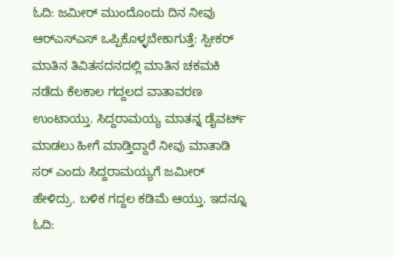ಓದಿ: ಜಮೀರ್ ಮುಂದೊಂದು ದಿನ ನೀವು ಆರ್‌ಎಸ್‍ಎಸ್‍ ಒಪ್ಪಿಕೊಳ್ಳಬೇಕಾಗುತ್ತೆ: ಸ್ಪೀಕರ್ ಮಾತಿನ ತಿವಿತಸದನದಲ್ಲಿ ಮಾತಿನ ಚಕಮಕಿ ನಡೆದು ಕೆಲಕಾಲ ಗದ್ದಲದ ವಾತಾವರಣ ಉಂಟಾಯ್ತು. ಸಿದ್ದರಾಮಯ್ಯ ಮಾತನ್ನ ಡೈವರ್ಟ್ ಮಾಡಲು ಹೀಗೆ ಮಾಡ್ತಿದ್ದಾರೆ ನೀವು ಮಾತಾಡಿ ಸರ್ ಎಂದು ಸಿದ್ದರಾಮಯ್ಯಗೆ ಜಮೀರ್ ಹೇಳಿದ್ರು. ಬಳಿಕ ಗದ್ದಲ ಕಡಿಮೆ ಆಯ್ತು. ಇದನ್ನೂ ಓದಿ: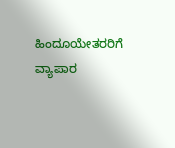ಹಿಂದೂಯೇತರರಿಗೆ ವ್ಯಾಪಾರ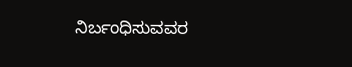ನಿರ್ಬಂಧಿಸುವವರ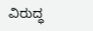ವಿರುದ್ಧ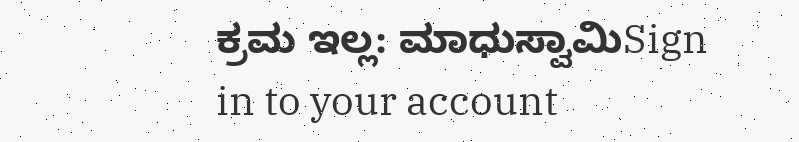ಕ್ರಮ ಇಲ್ಲ: ಮಾಧುಸ್ವಾಮಿSign in to your account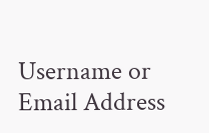Username or Email Address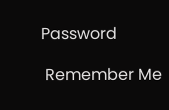Password

 Remember Me